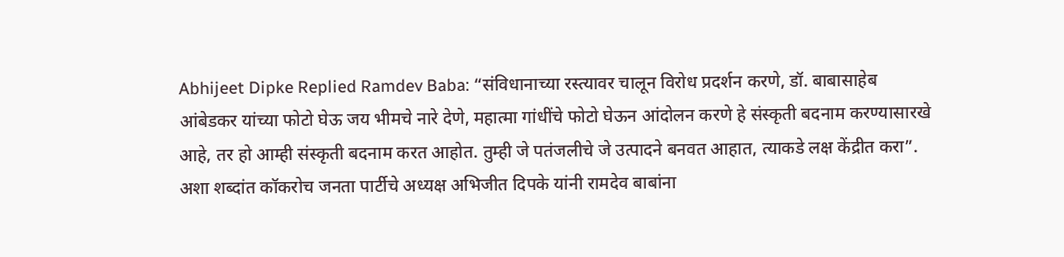Abhijeet Dipke Replied Ramdev Baba: “संविधानाच्या रस्त्यावर चालून विरोध प्रदर्शन करणे, डॉ. बाबासाहेब आंबेडकर यांच्या फोटो घेऊ जय भीमचे नारे देणे, महात्मा गांधींचे फोटो घेऊन आंदोलन करणे हे संस्कृती बदनाम करण्यासारखे आहे, तर हो आम्ही संस्कृती बदनाम करत आहोत. तुम्ही जे पतंजलीचे जे उत्पादने बनवत आहात, त्याकडे लक्ष केंद्रीत करा”. अशा शब्दांत कॉकरोच जनता पार्टीचे अध्यक्ष अभिजीत दिपके यांनी रामदेव बाबांना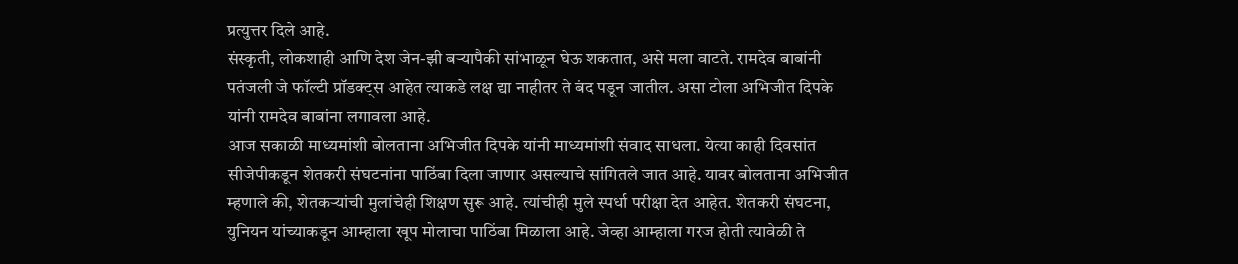प्रत्युत्तर दिले आहे.
संस्कृती, लोकशाही आणि देश जेन-झी बऱ्यापैकी सांभाळून घेऊ शकतात, असे मला वाटते. रामदेव बाबांनी पतंजली जे फॉल्टी प्रॉडक्ट्स आहेत त्याकडे लक्ष द्या नाहीतर ते बंद पडून जातील. असा टोला अभिजीत दिपके यांनी रामदेव बाबांना लगावला आहे.
आज सकाळी माध्यमांशी बोलताना अभिजीत दिपके यांनी माध्यमांशी संवाद साधला. येत्या काही दिवसांत सीजेपीकडून शेतकरी संघटनांना पाठिंबा दिला जाणार असल्याचे सांगितले जात आहे. यावर बोलताना अभिजीत म्हणाले की, शेतकऱ्यांची मुलांचेही शिक्षण सुरू आहे. त्यांचीही मुले स्पर्धा परीक्षा देत आहेत. शेतकरी संघटना, युनियन यांच्याकडून आम्हाला खूप मोलाचा पाठिंबा मिळाला आहे. जेव्हा आम्हाला गरज होती त्यावेळी ते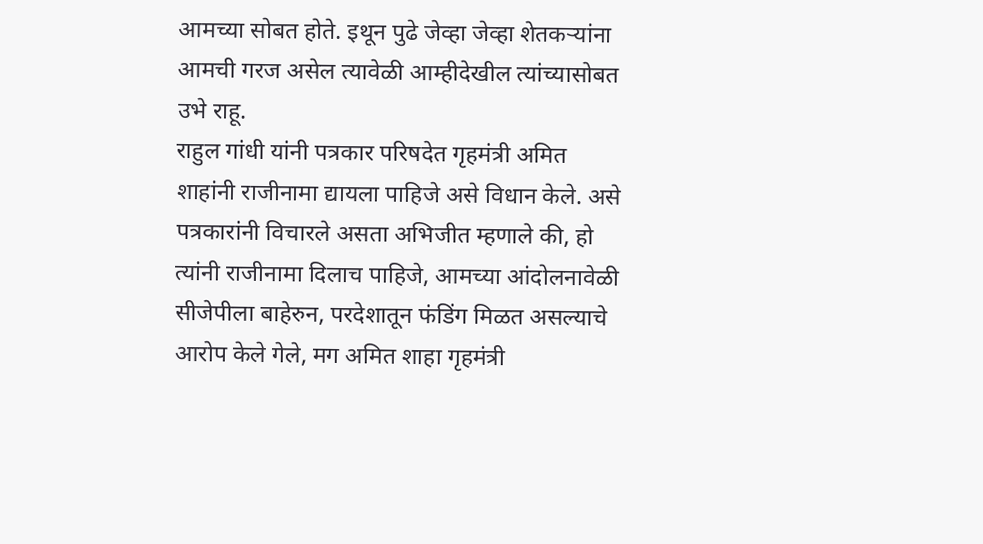आमच्या सोबत होते. इथून पुढे जेव्हा जेव्हा शेतकऱ्यांना आमची गरज असेल त्यावेळी आम्हीदेखील त्यांच्यासोबत उभे राहू.
राहुल गांधी यांनी पत्रकार परिषदेत गृहमंत्री अमित शाहांनी राजीनामा द्यायला पाहिजे असे विधान केले. असे पत्रकारांनी विचारले असता अभिजीत म्हणाले की, हो त्यांनी राजीनामा दिलाच पाहिजे, आमच्या आंदोलनावेळी सीजेपीला बाहेरुन, परदेशातून फंडिंग मिळत असल्याचे आरोप केले गेले, मग अमित शाहा गृहमंत्री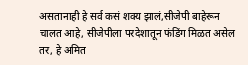असतानाही हे सर्व कसं शक्य झालं,सीजेपी बाहेरून चालत आहे, सीजेपीला परदेशातून फंडिंग मिळत असेल तर, हे अमित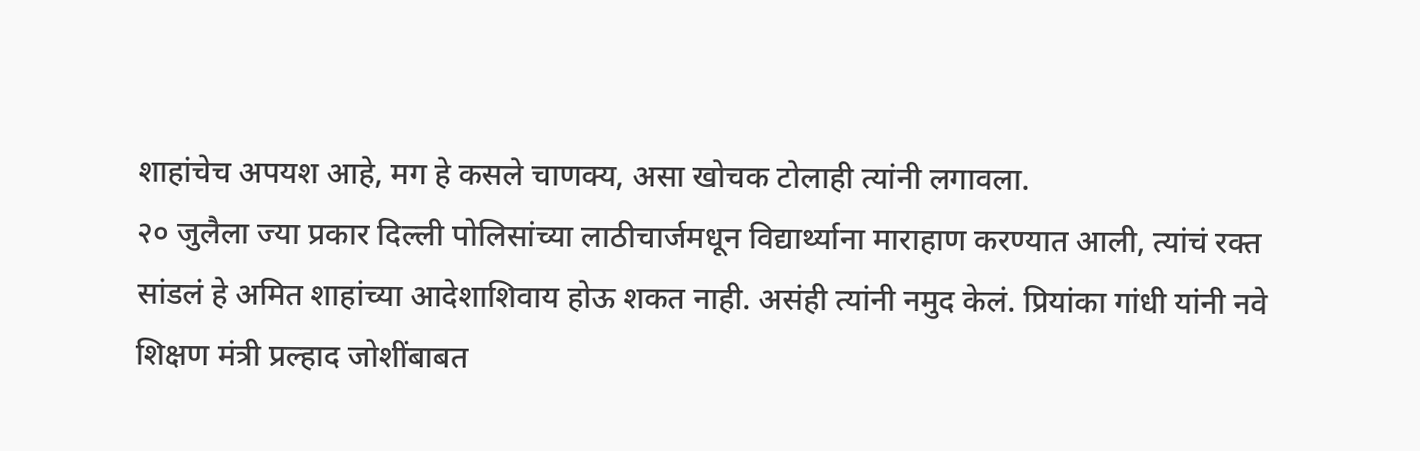शाहांचेच अपयश आहे, मग हे कसले चाणक्य, असा खोचक टोलाही त्यांनी लगावला.
२० जुलैला ज्या प्रकार दिल्ली पोलिसांच्या लाठीचार्जमधून विद्यार्थ्याना माराहाण करण्यात आली, त्यांचं रक्त सांडलं हे अमित शाहांच्या आदेशाशिवाय होऊ शकत नाही. असंही त्यांनी नमुद केलं. प्रियांका गांधी यांनी नवे शिक्षण मंत्री प्रल्हाद जोशींबाबत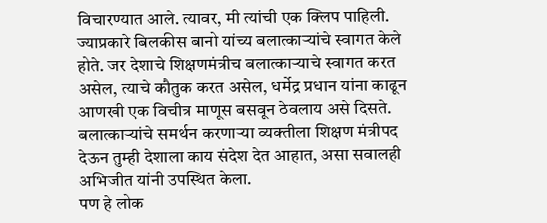विचारण्यात आले. त्यावर, मी त्यांची एक क्लिप पाहिली. ज्याप्रकारे बिलकीस बानो यांच्य बलात्काऱ्यांचे स्वागत केले होते. जर देशाचे शिक्षणमंत्रीच बलात्काऱ्याचे स्वागत करत असेल, त्याचे कौतुक करत असेल, धर्मेद्र प्रधान यांना काढून आणखी एक विचीत्र माणूस बसवून ठेवलाय असे दिसते. बलात्काऱ्यांचे समर्थन करणाऱ्या व्यक्तीला शिक्षण मंत्रीपद देऊन तुम्ही देशाला काय संदेश देत आहात, असा सवालही अभिजीत यांनी उपस्थित केला.
पण हे लोक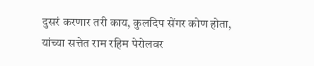दुसरं करणार तरी काय, कुलदिप सेंगर कोण होता, यांच्या सत्तेत राम रहिम पेरोलवर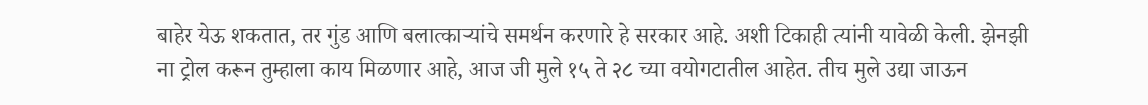बाहेर येऊ शकतात, तर गुंड आणि बलात्काऱ्यांचे समर्थन करणारे हे सरकार आहे. अशी टिकाही त्यांनी यावेळी केली. झेनझी ना ट्रोल करून तुम्हाला काय मिळणार आहे, आज जी मुले १५ ते २८ च्या वयोगटातील आहेत. तीच मुले उद्या जाऊन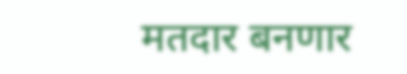मतदार बनणार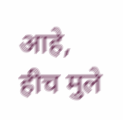आहे, हीच मुले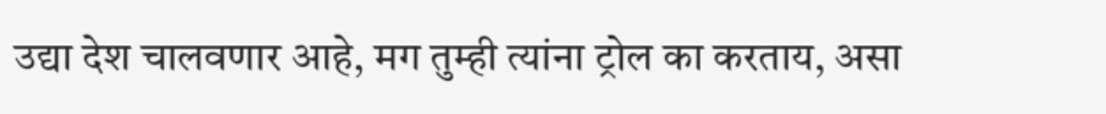उद्या देश चालवणार आहे, मग तुम्ही त्यांना ट्रोल का करताय, असा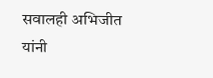सवालही अभिजीत यांनी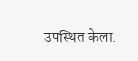उपस्थित केला.